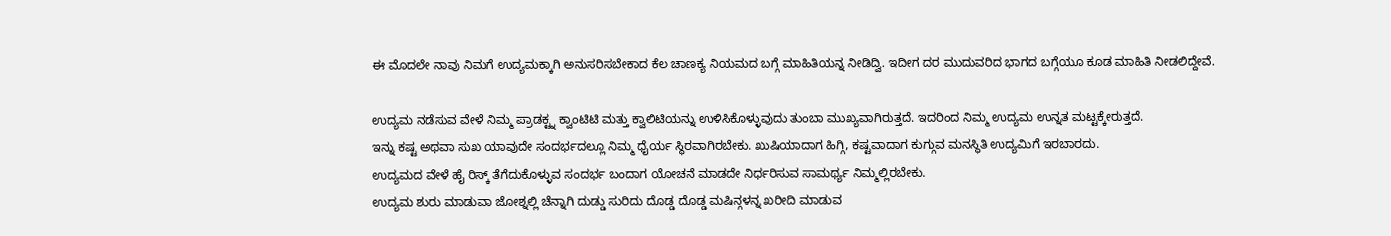ಈ ಮೊದಲೇ ನಾವು ನಿಮಗೆ ಉದ್ಯಮಕ್ಕಾಗಿ ಅನುಸರಿಸಬೇಕಾದ ಕೆಲ ಚಾಣಕ್ಯ ನಿಯಮದ ಬಗ್ಗೆ ಮಾಹಿತಿಯನ್ನ ನೀಡಿದ್ವಿ. ಇದೀಗ ದರ ಮುದುವರಿದ ಭಾಗದ ಬಗ್ಗೆಯೂ ಕೂಡ ಮಾಹಿತಿ ನೀಡಲಿದ್ದೇವೆ.

ಉದ್ಯಮ ನಡೆಸುವ ವೇಳೆ ನಿಮ್ಮ ಪ್ರಾಡಕ್ಟ್ನ ಕ್ವಾಂಟಿಟಿ ಮತ್ತು ಕ್ವಾಲಿಟಿಯನ್ನು ಉಳಿಸಿಕೊಳ್ಳುವುದು ತುಂಬಾ ಮುಖ್ಯವಾಗಿರುತ್ತದೆ. ಇದರಿಂದ ನಿಮ್ಮ ಉದ್ಯಮ ಉನ್ನತ ಮಟ್ಟಕ್ಕೇರುತ್ತದೆ.
ಇನ್ನು ಕಷ್ಟ ಅಥವಾ ಸುಖ ಯಾವುದೇ ಸಂದರ್ಭದಲ್ಲೂ ನಿಮ್ಮ ಧೈರ್ಯ ಸ್ಥಿರವಾಗಿರಬೇಕು. ಖುಷಿಯಾದಾಗ ಹಿಗ್ಗಿ, ಕಷ್ಟವಾದಾಗ ಕುಗ್ಗುವ ಮನಸ್ಥಿತಿ ಉದ್ಯಮಿಗೆ ಇರಬಾರದು.
ಉದ್ಯಮದ ವೇಳೆ ಹೈ ರಿಸ್ಕ್ ತೆಗೆದುಕೊಳ್ಳುವ ಸಂದರ್ಭ ಬಂದಾಗ ಯೋಚನೆ ಮಾಡದೇ ನಿರ್ಧರಿಸುವ ಸಾಮರ್ಥ್ಯ ನಿಮ್ಮಲ್ಲಿರಬೇಕು.
ಉದ್ಯಮ ಶುರು ಮಾಡುವಾ ಜೋಶ್ನಲ್ಲಿ ಚೆನ್ನಾಗಿ ದುಡ್ಡು ಸುರಿದು ದೊಡ್ಡ ದೊಡ್ಡ ಮಷಿನ್ಗಳನ್ನ ಖರೀದಿ ಮಾಡುವ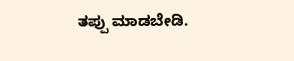ತಪ್ಪು ಮಾಡಬೇಡಿ.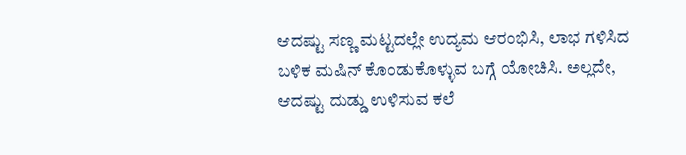ಆದಷ್ಟು ಸಣ್ಣ ಮಟ್ಟದಲ್ಲೇ ಉದ್ಯಮ ಆರಂಭಿಸಿ, ಲಾಭ ಗಳಿಸಿದ ಬಳಿಕ ಮಷಿನ್ ಕೊಂಡುಕೊಳ್ಳುವ ಬಗ್ಗೆ ಯೋಚಿಸಿ. ಅಲ್ಲದೇ, ಆದಷ್ಟು ದುಡ್ಡು ಉಳಿಸುವ ಕಲೆ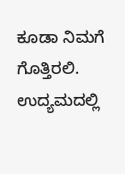ಕೂಡಾ ನಿಮಗೆ ಗೊತ್ತಿರಲಿ.
ಉದ್ಯಮದಲ್ಲಿ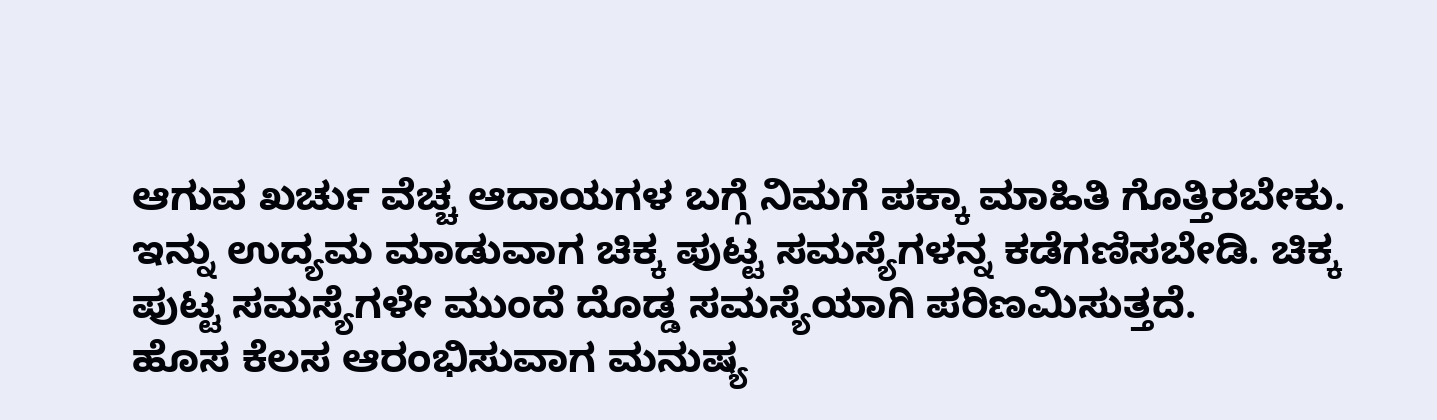ಆಗುವ ಖರ್ಚು ವೆಚ್ಚ ಆದಾಯಗಳ ಬಗ್ಗೆ ನಿಮಗೆ ಪಕ್ಕಾ ಮಾಹಿತಿ ಗೊತ್ತಿರಬೇಕು.
ಇನ್ನು ಉದ್ಯಮ ಮಾಡುವಾಗ ಚಿಕ್ಕ ಪುಟ್ಟ ಸಮಸ್ಯೆಗಳನ್ನ ಕಡೆಗಣಿಸಬೇಡಿ. ಚಿಕ್ಕ ಪುಟ್ಟ ಸಮಸ್ಯೆಗಳೇ ಮುಂದೆ ದೊಡ್ಡ ಸಮಸ್ಯೆಯಾಗಿ ಪರಿಣಮಿಸುತ್ತದೆ.
ಹೊಸ ಕೆಲಸ ಆರಂಭಿಸುವಾಗ ಮನುಷ್ಯ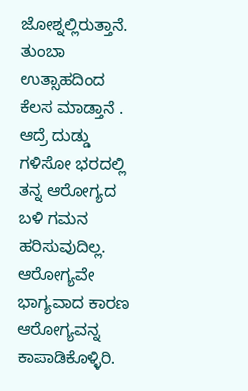ಜೋಶ್ನಲ್ಲಿರುತ್ತಾನೆ. ತುಂಬಾ ಉತ್ಸಾಹದಿಂದ ಕೆಲಸ ಮಾಡ್ತಾನೆ . ಆದ್ರೆ ದುಡ್ಡು ಗಳಿಸೋ ಭರದಲ್ಲಿ ತನ್ನ ಆರೋಗ್ಯದ ಬಳಿ ಗಮನ ಹರಿಸುವುದಿಲ್ಲ. ಆರೋಗ್ಯವೇ ಭಾಗ್ಯವಾದ ಕಾರಣ ಆರೋಗ್ಯವನ್ನ ಕಾಪಾಡಿಕೊಳ್ಳಿರಿ.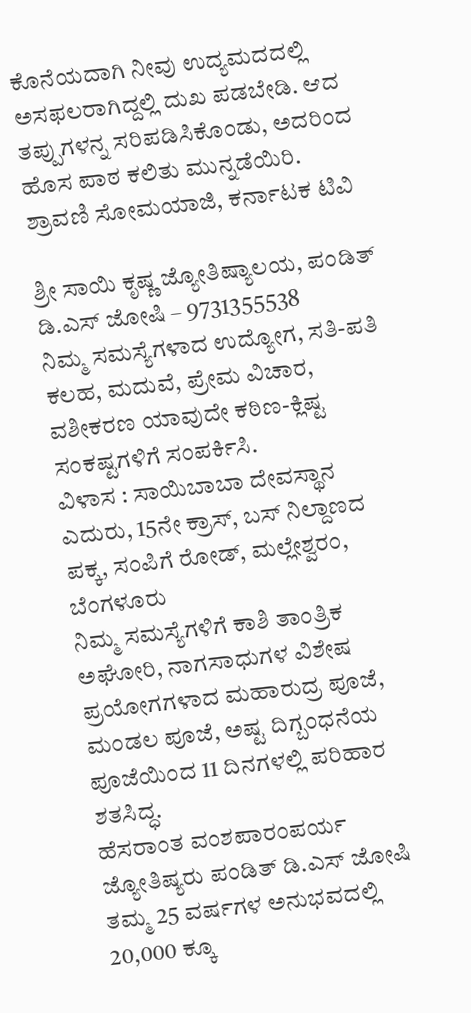ಕೊನೆಯದಾಗಿ ನೀವು ಉದ್ಯಮದದಲ್ಲಿ ಅಸಫಲರಾಗಿದ್ದಲ್ಲಿ ದುಖ ಪಡಬೇಡಿ. ಆದ ತಪ್ಪುಗಳನ್ನ ಸರಿಪಡಿಸಿಕೊಂಡು, ಅದರಿಂದ ಹೊಸ ಪಾಠ ಕಲಿತು ಮುನ್ನಡೆಯಿರಿ.
ಶ್ರಾವಣಿ ಸೋಮಯಾಜಿ, ಕರ್ನಾಟಕ ಟಿವಿ

ಶ್ರೀ ಸಾಯಿ ಕೃಷ್ಣ ಜ್ಯೋತಿಷ್ಯಾಲಯ, ಪಂಡಿತ್ ಡಿ.ಎಸ್ ಜೋಷಿ – 9731355538
ನಿಮ್ಮ ಸಮಸ್ಯೆಗಳಾದ ಉದ್ಯೋಗ, ಸತಿ-ಪತಿ ಕಲಹ, ಮದುವೆ, ಪ್ರೇಮ ವಿಚಾರ, ವಶೀಕರಣ ಯಾವುದೇ ಕಠಿಣ-ಕ್ಲಿಷ್ಟ ಸಂಕಷ್ಟಗಳಿಗೆ ಸಂಪರ್ಕಿಸಿ.
ವಿಳಾಸ : ಸಾಯಿಬಾಬಾ ದೇವಸ್ಥಾನ ಎದುರು, 15ನೇ ಕ್ರಾಸ್, ಬಸ್ ನಿಲ್ದಾಣದ ಪಕ್ಕ, ಸಂಪಿಗೆ ರೋಡ್, ಮಲ್ಲೇಶ್ವರಂ, ಬೆಂಗಳೂರು
ನಿಮ್ಮ ಸಮಸ್ಯೆಗಳಿಗೆ ಕಾಶಿ ತಾಂತ್ರಿಕ ಅಘೋರಿ, ನಾಗಸಾಧುಗಳ ವಿಶೇಷ ಪ್ರಯೋಗಗಳಾದ ಮಹಾರುದ್ರ ಪೂಜೆ, ಮಂಡಲ ಪೂಜೆ, ಅಷ್ಟ ದಿಗ್ಬಂಧನೆಯ ಪೂಜೆಯಿಂದ 11 ದಿನಗಳಲ್ಲಿ ಪರಿಹಾರ ಶತಸಿದ್ಧ.
ಹೆಸರಾಂತ ವಂಶಪಾರಂಪರ್ಯ ಜ್ಯೋತಿಷ್ಯರು ಪಂಡಿತ್ ಡಿ.ಎಸ್ ಜೋಷಿ ತಮ್ಮ 25 ವರ್ಷಗಳ ಅನುಭವದಲ್ಲಿ 20,000 ಕ್ಕೂ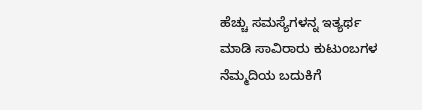ಹೆಚ್ಚು ಸಮಸ್ಯೆಗಳನ್ನ ಇತ್ಯರ್ಥ ಮಾಡಿ ಸಾವಿರಾರು ಕುಟುಂಬಗಳ ನೆಮ್ಮದಿಯ ಬದುಕಿಗೆ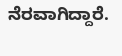ನೆರವಾಗಿದ್ದಾರೆ.